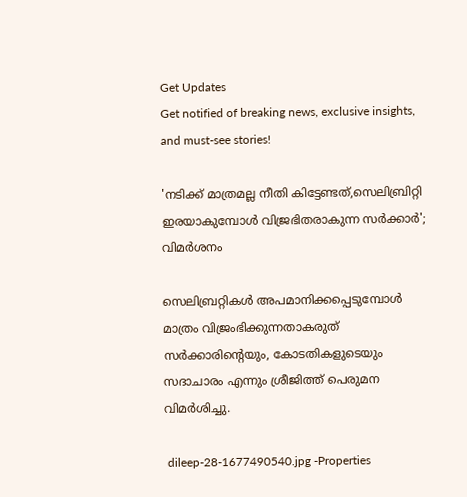Get Updates
Get notified of breaking news, exclusive insights, and must-see stories!

'നടിക്ക് മാത്രമല്ല നീതി കിട്ടേണ്ടത്,സെലിബ്രിറ്റി ഇരയാകുമ്പോൾ വിജ്രഭിതരാകുന്ന സർക്കാർ'; വിമർശനം

സെലിബ്രറ്റികൾ അപമാനിക്കപ്പെടുമ്പോൾ മാത്രം വിജ്രംഭിക്കുന്നതാകരുത് സർക്കാരിന്റെയും, കോടതികളുടെയും സദാചാരം എന്നും ശ്രീജിത്ത് പെരുമന വിമർശിച്ചു.

 dileep-28-1677490540.jpg -Properties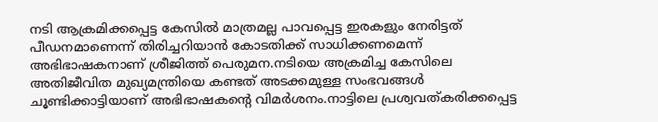നടി ആക്രമിക്കപ്പെട്ട കേസിൽ മാത്രമല്ല പാവപ്പെട്ട ഇരകളും നേരിട്ടത് പീഡനമാണെന്ന് തിരിച്ചറിയാൻ കോടതിക്ക് സാധിക്കണമെന്ന് അഭിഭാഷകനാണ് ശ്രീജിത്ത് പെരുമന.നടിയെ അക്രമിച്ച കേസിലെ അതിജീവിത മുഖ്യമന്ത്രിയെ കണ്ടത് അടക്കമുള്ള സംഭവങ്ങൾ ചൂണ്ടിക്കാട്ടിയാണ് അഭിഭാഷകന്റെ വിമർശനം.നാട്ടിലെ പ്രശ്വവത്കരിക്കപ്പെട്ട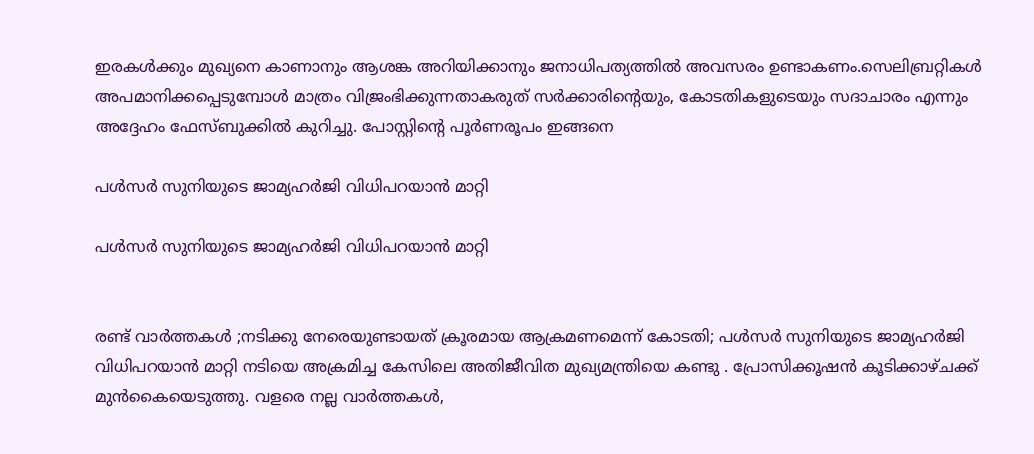ഇരകൾക്കും മുഖ്യനെ കാണാനും ആശങ്ക അറിയിക്കാനും ജനാധിപത്യത്തിൽ അവസരം ഉണ്ടാകണം.സെലിബ്രറ്റികൾ അപമാനിക്കപ്പെടുമ്പോൾ മാത്രം വിജ്രംഭിക്കുന്നതാകരുത് സർക്കാരിന്റെയും, കോടതികളുടെയും സദാചാരം എന്നും അദ്ദേഹം ഫേസ്ബുക്കിൽ കുറിച്ചു. പോസ്റ്റിന്റെ പൂർണരൂപം ഇങ്ങനെ

പള്‍സർ സുനിയുടെ ജാമ്യഹര്‍ജി വിധിപറയാന്‍ മാറ്റി

പള്‍സർ സുനിയുടെ ജാമ്യഹര്‍ജി വിധിപറയാന്‍ മാറ്റി


രണ്ട് വാർത്തകൾ ;നടിക്കു നേരെയുണ്ടായത് ക്രൂരമായ ആക്രമണമെന്ന് കോടതി; പള്‍സർ സുനിയുടെ ജാമ്യഹര്‍ജി വിധിപറയാന്‍ മാറ്റി നടിയെ അക്രമിച്ച കേസിലെ അതിജീവിത മുഖ്യമന്ത്രിയെ കണ്ടു . പ്രോസിക്കൂഷൻ കൂടിക്കാഴ്ചക്ക് മുൻകൈയെടുത്തു. വളരെ നല്ല വാർത്തകൾ,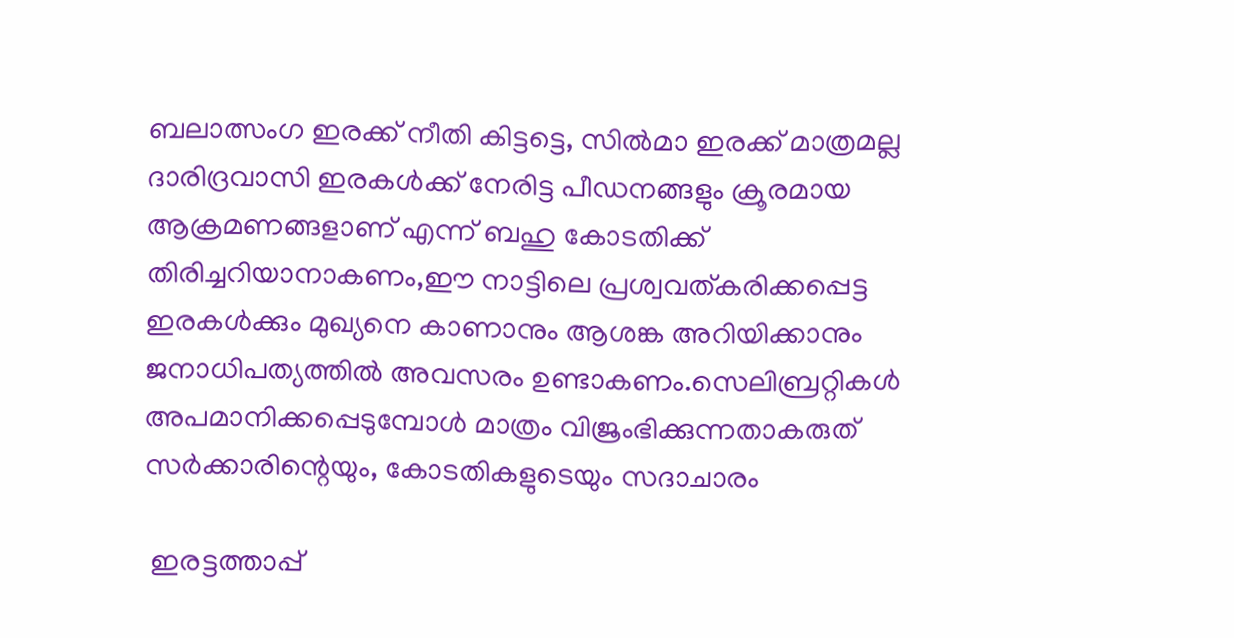ബലാത്സംഗ ഇരക്ക് നീതി കിട്ടട്ടെ, സിൽമാ ഇരക്ക് മാത്രമല്ല ദാരിദ്രവാസി ഇരകൾക്ക് നേരിട്ട പീഡനങ്ങളും ക്രൂരമായ ആക്രമണങ്ങളാണ് എന്ന് ബഹു കോടതിക്ക് തിരിച്ചറിയാനാകണം,ഈ നാട്ടിലെ പ്രശ്വവത്കരിക്കപ്പെട്ട ഇരകൾക്കും മുഖ്യനെ കാണാനും ആശങ്ക അറിയിക്കാനും ജനാധിപത്യത്തിൽ അവസരം ഉണ്ടാകണം.സെലിബ്രറ്റികൾ അപമാനിക്കപ്പെടുമ്പോൾ മാത്രം വിജ്രംഭിക്കുന്നതാകരുത് സർക്കാരിന്റെയും, കോടതികളുടെയും സദാചാരം

 ഇരട്ടത്താപ്പ്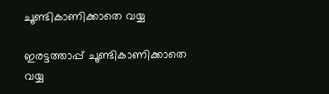ചൂണ്ടികാണിക്കാതെ വയ്യ

ഇരട്ടത്താപ്പ് ചൂണ്ടികാണിക്കാതെ വയ്യ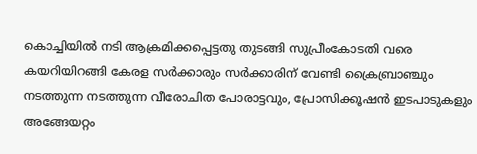കൊച്ചിയിൽ നടി ആക്രമിക്കപ്പെട്ടതു തുടങ്ങി സുപ്രീംകോടതി വരെ കയറിയിറങ്ങി കേരള സർക്കാരും സർക്കാരിന് വേണ്ടി ക്രൈബ്രാഞ്ചും നടത്തുന്ന നടത്തുന്ന വീരോചിത പോരാട്ടവും, പ്രോസിക്കൂഷൻ ഇടപാടുകളും അങ്ങേയറ്റം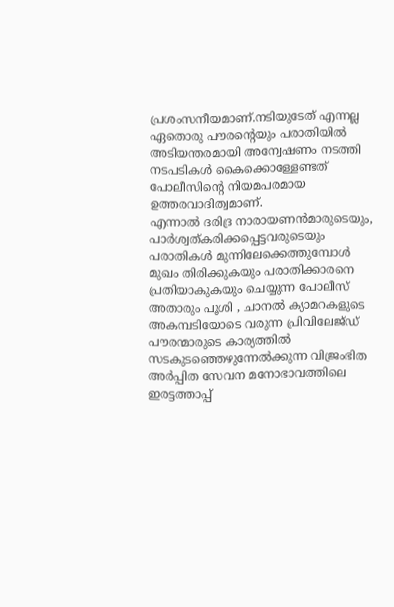പ്രശംസനീയമാണ്.നടിയുടേത് എന്നല്ല ഏതൊരു പൗരന്റെയും പരാതിയിൽ അടിയന്തരമായി അന്വേഷണം നടത്തി നടപടികൾ കൈക്കൊള്ളേണ്ടത് പോലീസിന്റെ നിയമപരമായ ഉത്തരവാദിത്വമാണ്.
എന്നാൽ ദരിദ്ര നാരായണൻമാരുടെയും, പാർശ്വത്കരിക്കപ്പെട്ടവരുടെയും പരാതികൾ മുന്നിലേക്കെത്തുമ്പോൾ മുഖം തിരിക്കുകയും പരാതിക്കാരനെ പ്രതിയാകുകയും ചെയ്യുന്ന പോലീസ് അതാരും പൂശി , ചാനൽ ക്യാമറകളുടെ അകമ്പടിയോടെ വരുന്ന പ്രിവിലേജ്‌ഡ്‌ പൗരന്മാരുടെ കാര്യത്തിൽ സടകുടഞ്ഞെഴുന്നേൽക്കുന്ന വിജ്രംഭിത അർപ്പിത സേവന മനോഭാവത്തിലെ ഇരട്ടത്താപ്പ്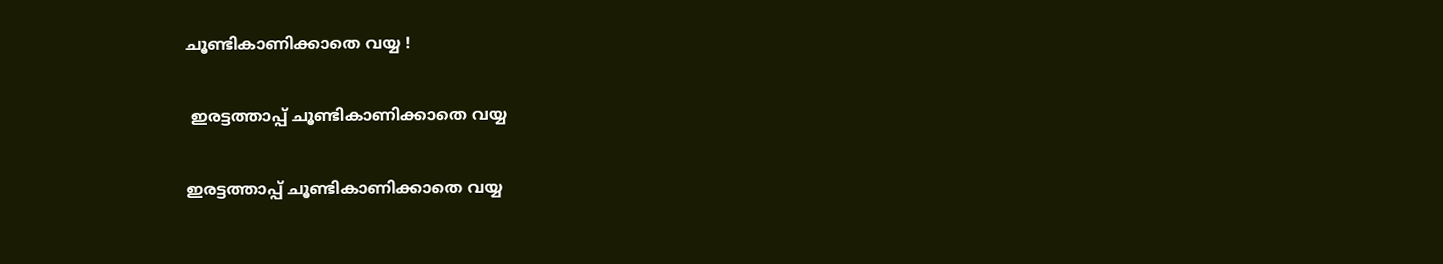ചൂണ്ടികാണിക്കാതെ വയ്യ !

 ഇരട്ടത്താപ്പ് ചൂണ്ടികാണിക്കാതെ വയ്യ

ഇരട്ടത്താപ്പ് ചൂണ്ടികാണിക്കാതെ വയ്യ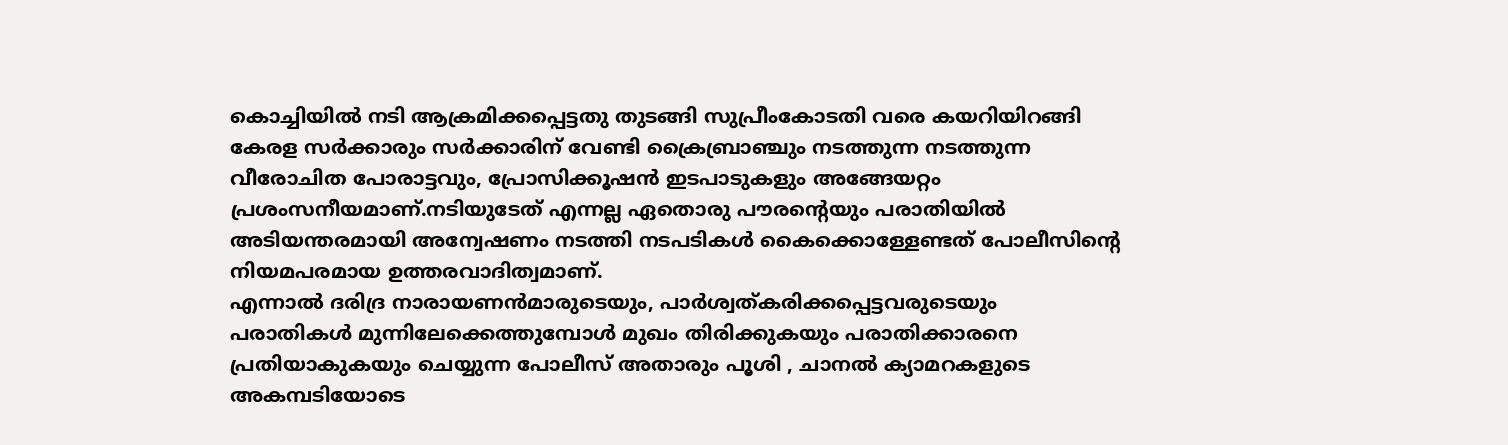കൊച്ചിയിൽ നടി ആക്രമിക്കപ്പെട്ടതു തുടങ്ങി സുപ്രീംകോടതി വരെ കയറിയിറങ്ങി കേരള സർക്കാരും സർക്കാരിന് വേണ്ടി ക്രൈബ്രാഞ്ചും നടത്തുന്ന നടത്തുന്ന വീരോചിത പോരാട്ടവും, പ്രോസിക്കൂഷൻ ഇടപാടുകളും അങ്ങേയറ്റം പ്രശംസനീയമാണ്.നടിയുടേത് എന്നല്ല ഏതൊരു പൗരന്റെയും പരാതിയിൽ അടിയന്തരമായി അന്വേഷണം നടത്തി നടപടികൾ കൈക്കൊള്ളേണ്ടത് പോലീസിന്റെ നിയമപരമായ ഉത്തരവാദിത്വമാണ്.
എന്നാൽ ദരിദ്ര നാരായണൻമാരുടെയും, പാർശ്വത്കരിക്കപ്പെട്ടവരുടെയും പരാതികൾ മുന്നിലേക്കെത്തുമ്പോൾ മുഖം തിരിക്കുകയും പരാതിക്കാരനെ പ്രതിയാകുകയും ചെയ്യുന്ന പോലീസ് അതാരും പൂശി , ചാനൽ ക്യാമറകളുടെ അകമ്പടിയോടെ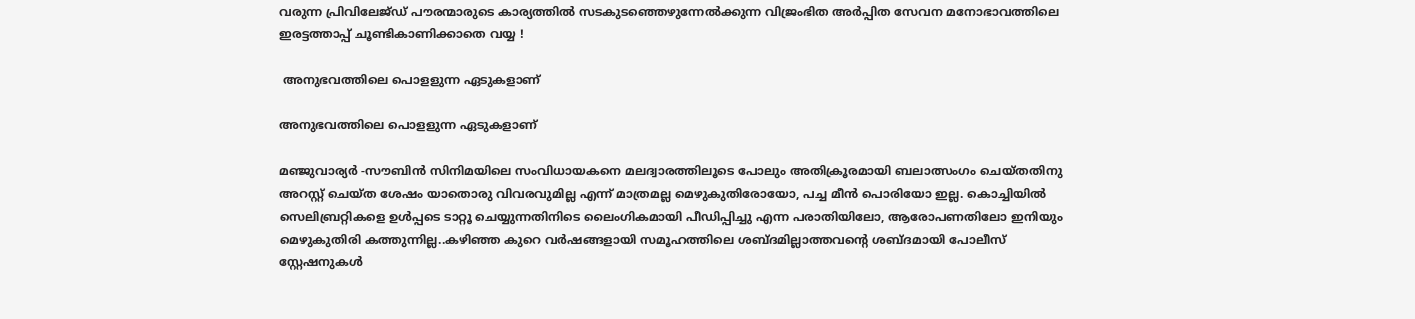വരുന്ന പ്രിവിലേജ്‌ഡ്‌ പൗരന്മാരുടെ കാര്യത്തിൽ സടകുടഞ്ഞെഴുന്നേൽക്കുന്ന വിജ്രംഭിത അർപ്പിത സേവന മനോഭാവത്തിലെ ഇരട്ടത്താപ്പ് ചൂണ്ടികാണിക്കാതെ വയ്യ !

 അനുഭവത്തിലെ പൊളളുന്ന ഏടുകളാണ്

അനുഭവത്തിലെ പൊളളുന്ന ഏടുകളാണ്

മഞ്ജുവാര്യർ -സൗബിൻ സിനിമയിലെ സംവിധായകനെ മലദ്വാരത്തിലൂടെ പോലും അതിക്രൂരമായി ബലാത്സംഗം ചെയ്തതിനു അറസ്റ്റ് ചെയ്ത ശേഷം യാതൊരു വിവരവുമില്ല എന്ന് മാത്രമല്ല മെഴുകുതിരോയോ, പച്ച മീൻ പൊരിയോ ഇല്ല. കൊച്ചിയിൽ സെലിബ്രറ്റികളെ ഉൾപ്പടെ ടാറ്റൂ ചെയ്യുന്നതിനിടെ ലൈംഗികമായി പീഡിപ്പിച്ചു എന്ന പരാതിയിലോ, ആരോപണതിലോ ഇനിയും മെഴുകുതിരി കത്തുന്നില്ല..കഴിഞ്ഞ കുറെ വർഷങ്ങളായി സമൂഹത്തിലെ ശബ്ദമില്ലാത്തവന്റെ ശബ്ദമായി പോലീസ് സ്റ്റേഷനുകൾ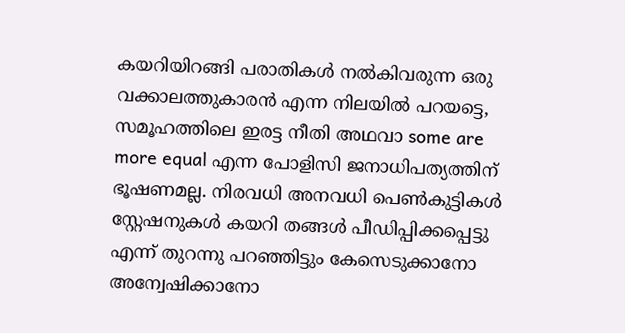കയറിയിറങ്ങി പരാതികൾ നൽകിവരുന്ന ഒരു വക്കാലത്തുകാരൻ എന്ന നിലയിൽ പറയട്ടെ, സമൂഹത്തിലെ ഇരട്ട നീതി അഥവാ some are more equal എന്ന പോളിസി ജനാധിപത്യത്തിന് ഭൂഷണമല്ല. നിരവധി അനവധി പെൺകുട്ടികൾ സ്റ്റേഷനുകൾ കയറി തങ്ങൾ പീഡിപ്പിക്കപ്പെട്ടു എന്ന് തുറന്നു പറഞ്ഞിട്ടും കേസെടുക്കാനോ അന്വേഷിക്കാനോ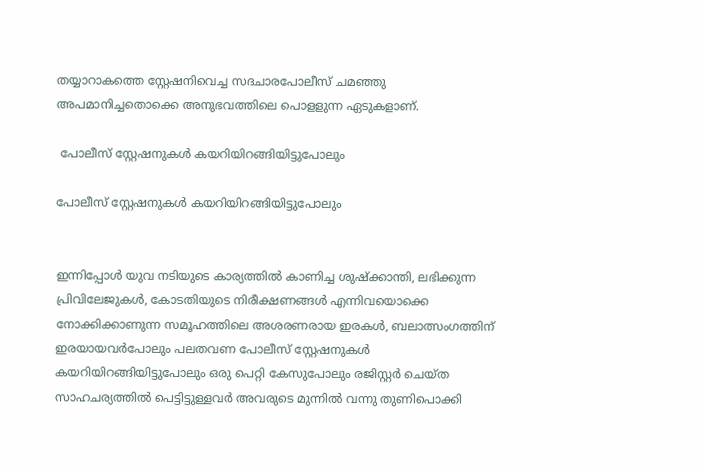തയ്യാറാകത്തെ സ്റ്റേഷനിവെച്ച സദചാരപോലീസ് ചമഞ്ഞു അപമാനിച്ചതൊക്കെ അനുഭവത്തിലെ പൊളളുന്ന ഏടുകളാണ്.

 പോലീസ് സ്റ്റേഷനുകൾ കയറിയിറങ്ങിയിട്ടുപോലും

പോലീസ് സ്റ്റേഷനുകൾ കയറിയിറങ്ങിയിട്ടുപോലും


ഇന്നിപ്പോൾ യുവ നടിയുടെ കാര്യത്തിൽ കാണിച്ച ശുഷ്ക്കാന്തി, ലഭിക്കുന്ന പ്രിവിലേജുകൾ, കോടതിയുടെ നിരീക്ഷണങ്ങൾ എന്നിവയൊക്കെ നോക്കിക്കാണുന്ന സമൂഹത്തിലെ അശരണരായ ഇരകൾ, ബലാത്സംഗത്തിന് ഇരയായവർപോലും പലതവണ പോലീസ് സ്റ്റേഷനുകൾ കയറിയിറങ്ങിയിട്ടുപോലും ഒരു പെറ്റി കേസുപോലും രജിസ്റ്റർ ചെയ്ത സാഹചര്യത്തിൽ പെട്ടിട്ടുള്ളവർ അവരുടെ മുന്നിൽ വന്നു തുണിപൊക്കി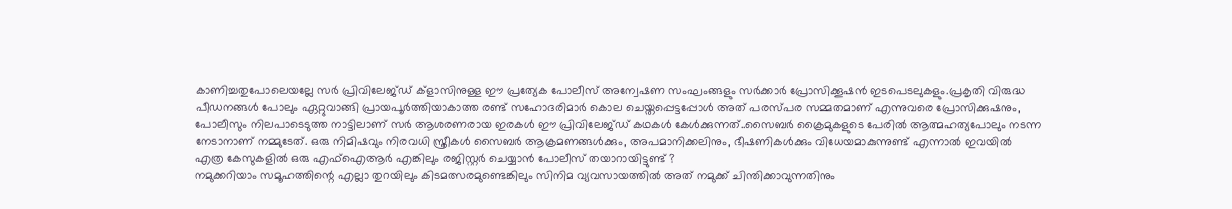കാണിച്ചതുപോലെയല്ലേ സർ പ്രിവിലേജ്‌ഡ്‌ ക്ളാസിനുള്ള ഈ പ്രത്യേക പോലീസ് അന്വേഷണ സംഘംങ്ങളും സർക്കാർ പ്രോസിക്കൂഷൻ ഇടപെടലുകളും.പ്രകൃതി വിരുദ്ധ പീഡനങ്ങൾ പോലും ഏറ്റുവാങ്ങി പ്രായപൂർത്തിയാകാത്ത രണ്ട് സഹോദരിമാർ കൊല ചെയ്തപ്പെട്ടപ്പോൾ അത് പരസ്പര സമ്മതമാണ് എന്നുവരെ പ്രോസിക്കുഷനും, പോലീസും നിലപാടെടുത്ത നാട്ടിലാണ് സർ ആശരണരായ ഇരകൾ ഈ പ്രിവിലേജ്ഡ് കഥകൾ കേൾക്കുന്നത്..സൈബർ ക്രൈമുകളുടെ പേരിൽ ആത്മഹത്യപോലും നടന്ന നേടാനാണ് നമ്മുടേത്. ഒരു നിമിഷവും നിരവധി സ്ത്രീകൾ സൈബർ ആക്രമണങ്ങൾക്കും, അപമാനിക്കലിനും, ഭീഷണികൾക്കും വിധേയമാകുന്നുണ്ട് എന്നാൽ ഇവയിൽ എത്ര കേസുകളിൽ ഒരു എഫ്ഐആർ എങ്കിലും രജിസ്റ്റർ ചെയ്യാൻ പോലീസ് തയാറായിട്ടുണ്ട് ?
നമുക്കറിയാം സമൂഹത്തിന്റെ എല്ലാ തുറയിലും കിടമത്സരമുണ്ടെങ്കിലും സിനിമ വ്യവസായത്തിൽ അത് നമുക്ക് ചിന്തിക്കാവുന്നതിനും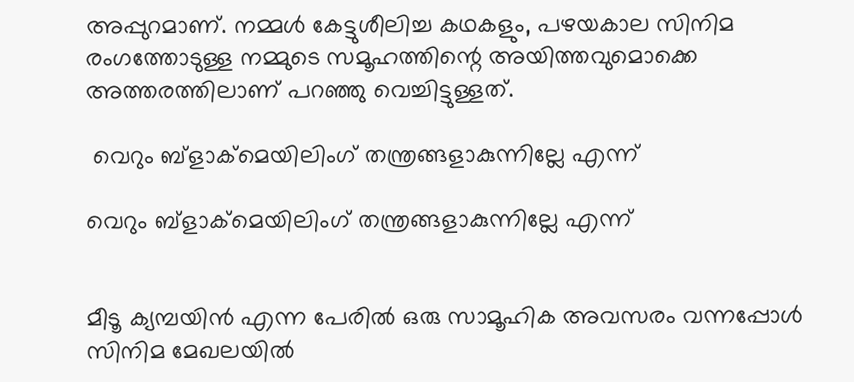അപ്പുറമാണ്. നമ്മൾ കേട്ടുശീലിച്ച കഥകളും, പഴയകാല സിനിമ രംഗത്തോടുള്ള നമ്മുടെ സമൂഹത്തിന്റെ അയിത്തവുമൊക്കെ അത്തരത്തിലാണ് പറഞ്ഞു വെച്ചിട്ടുള്ളത്.

 വെറും ബ്ളാക്മെയിലിംഗ് തന്ത്രങ്ങളാകുന്നില്ലേ എന്ന്

വെറും ബ്ളാക്മെയിലിംഗ് തന്ത്രങ്ങളാകുന്നില്ലേ എന്ന്


മീടൂ ക്യമ്പയിൻ എന്ന പേരിൽ ഒരു സാമൂഹിക അവസരം വന്നപ്പോൾ സിനിമ മേഖലയിൽ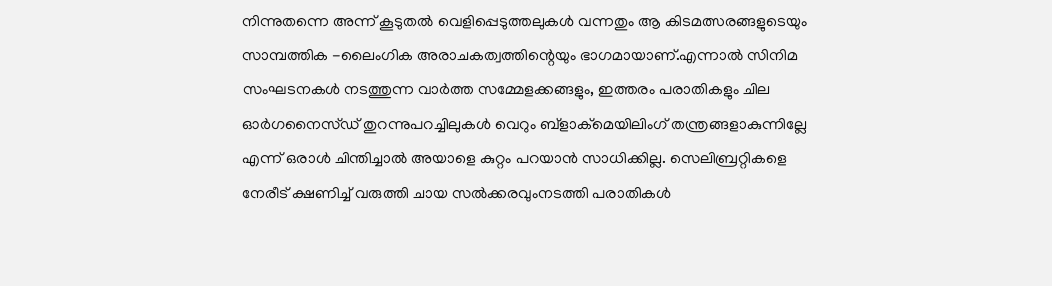നിന്നുതന്നെ അന്ന് കൂടുതൽ വെളിപ്പെടുത്തലുകൾ വന്നതും ആ കിടമത്സരങ്ങളുടെയും സാമ്പത്തിക -ലൈംഗിക അരാചകത്വത്തിന്റെയും ഭാഗമായാണ്.എന്നാൽ സിനിമ സംഘടനകൾ നടത്തുന്ന വാർത്ത സമ്മേളക്കങ്ങളും, ഇത്തരം പരാതികളും ചില ഓർഗനൈസ്ഡ് തുറന്നുപറച്ചിലുകൾ വെറും ബ്ളാക്മെയിലിംഗ് തന്ത്രങ്ങളാകുന്നില്ലേ എന്ന് ഒരാൾ ചിന്തിച്ചാൽ അയാളെ കുറ്റം പറയാൻ സാധിക്കില്ല. സെലിബ്രറ്റികളെ നേരീട് ക്ഷണിച്ച് വരുത്തി ചായ സൽക്കരവുംനടത്തി പരാതികൾ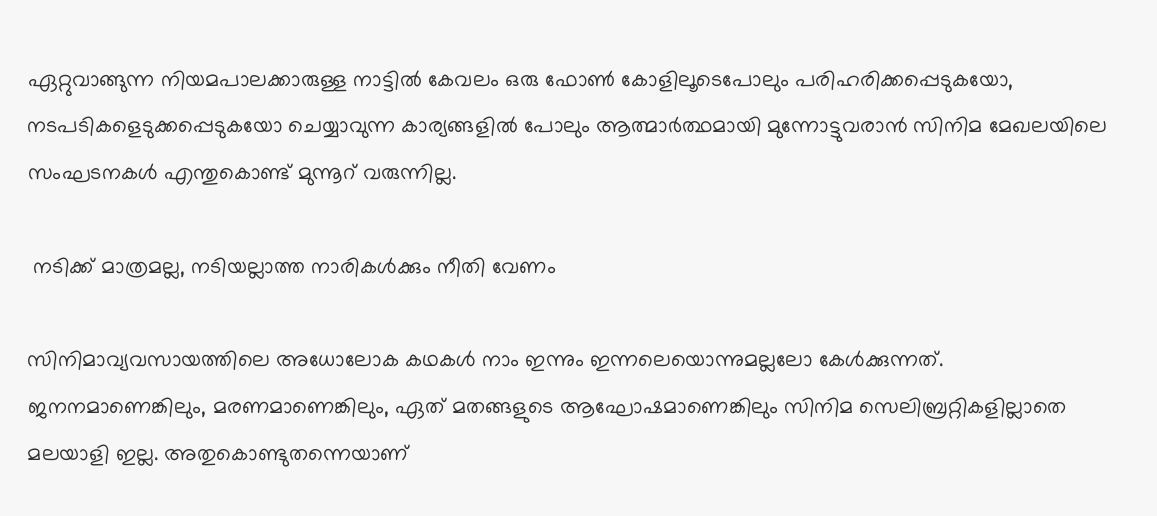ഏറ്റുവാങ്ങുന്ന നിയമപാലക്കാരുള്ള നാട്ടിൽ കേവലം ഒരു ഫോൺ കോളിലൂടെപോലും പരിഹരിക്കപ്പെടുകയോ, നടപടികളെടുക്കപ്പെടുകയോ ചെയ്യാവുന്ന കാര്യങ്ങളിൽ പോലും ആത്മാർത്ഥമായി മുന്നോട്ടുവരാൻ സിനിമ മേഖലയിലെ സംഘടനകൾ എന്തുകൊണ്ട് മുന്നൂറ് വരുന്നില്ല.

 നടിക്ക് മാത്രമല്ല, നടിയല്ലാത്ത നാരികൾക്കും നീതി വേണം

സിനിമാവ്യവസായത്തിലെ അധോലോക കഥകൾ നാം ഇന്നും ഇന്നലെയൊന്നുമല്ലലോ കേൾക്കുന്നത്.
ജനനമാണെങ്കിലും, മരണമാണെങ്കിലും, ഏത് മതങ്ങളുടെ ആഘോഷമാണെങ്കിലും സിനിമ സെലിബ്രറ്റികളില്ലാതെ മലയാളി ഇല്ല. അതുകൊണ്ടുതന്നെയാണ്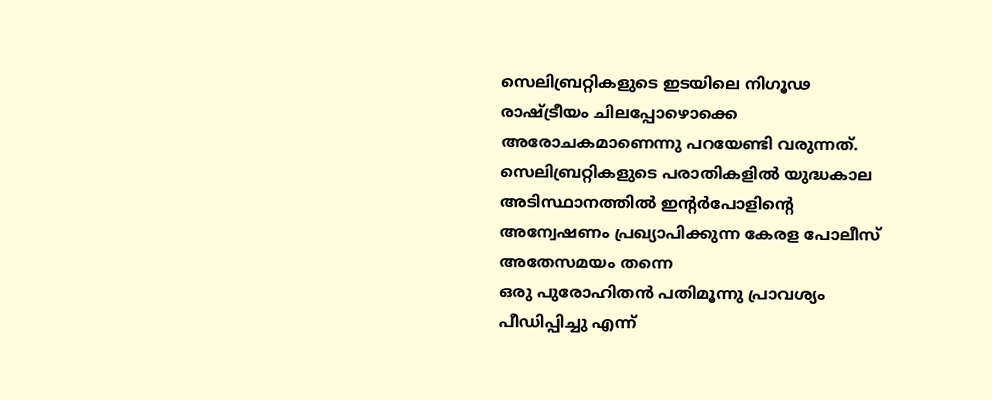സെലിബ്രറ്റികളുടെ ഇടയിലെ നിഗൂഢ രാഷ്ട്രീയം ചിലപ്പോഴൊക്കെ അരോചകമാണെന്നു പറയേണ്ടി വരുന്നത്.
സെലിബ്രറ്റികളുടെ പരാതികളിൽ യുദ്ധകാല അടിസ്ഥാനത്തിൽ ഇന്റർപോളിന്റെ അന്വേഷണം പ്രഖ്യാപിക്കുന്ന കേരള പോലീസ് അതേസമയം തന്നെ
ഒരു പുരോഹിതൻ പതിമൂന്നു പ്രാവശ്യം പീഡിപ്പിച്ചു എന്ന്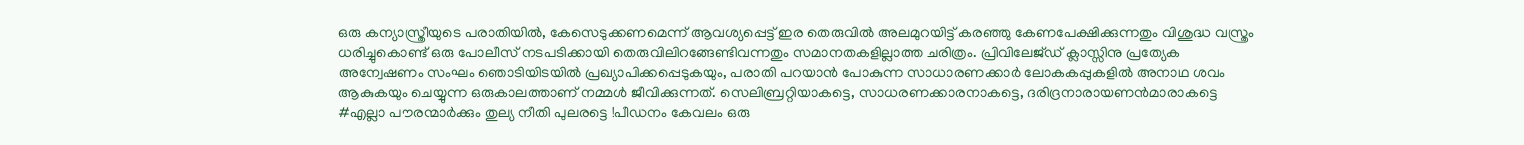ഒരു കന്യാസ്ത്രീയുടെ പരാതിയിൽ, കേസെടുക്കണമെന്ന് ആവശ്യപ്പെട്ട് ഇര തെരുവിൽ അലമുറയിട്ട് കരഞ്ഞു കേണപേക്ഷിക്കുന്നതും വിശുദ്ധ വസ്ത്രം ധരിച്ചുകൊണ്ട് ഒരു പോലീസ് നടപടിക്കായി തെരുവിലിറങ്ങേണ്ടിവന്നതും സമാനതകളില്ലാത്ത ചരിത്രം. പ്രിവിലേജ്‌ഡ്‌ ക്ലാസ്സിനു പ്രത്യേക അന്വേഷണം സംഘം ഞൊടിയിടയിൽ പ്രഖ്യാപിക്കപ്പെടുകയും, പരാതി പറയാൻ പോകുന്ന സാധാരണക്കാർ ലോകകപ്പുകളിൽ അനാഥ ശവം ആകുകയും ചെയ്യുന്ന ഒരുകാലത്താണ് നമ്മൾ ജീവിക്കുന്നത്. സെലിബ്രറ്റിയാകട്ടെ, സാധരണക്കാരനാകട്ടെ, ദരിദ്രനാരായണൻമാരാകട്ടെ #എല്ലാ പൗരന്മാർക്കും തുല്യ നീതി പുലരട്ടെ !പീഡനം കേവലം ഒരു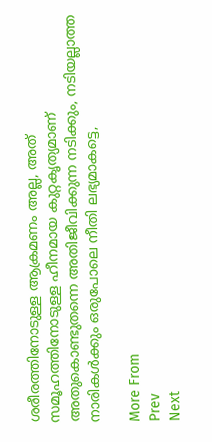ശരീരത്തിനോടുള്ള ആക്രമണം അല്ല, അത് സമൂഹത്തിനോടുള്ള ഹീനമായ കുറ്റകൃത്യമാണ് അതുകൊണ്ടുതന്നെ അതിജീവിക്കുന്ന നടിക്കും, നടിയല്ലാത്ത നാരികൾക്കും ഒരുപോലെ നീതി ലഭ്യമാകട്ടെ,

More From
Prev
Next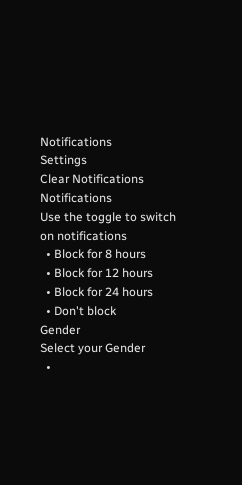Notifications
Settings
Clear Notifications
Notifications
Use the toggle to switch on notifications
  • Block for 8 hours
  • Block for 12 hours
  • Block for 24 hours
  • Don't block
Gender
Select your Gender
  •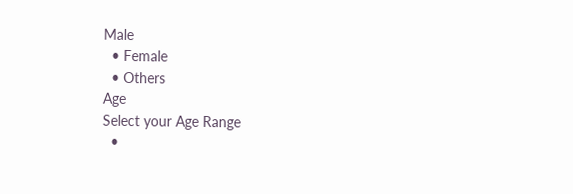Male
  • Female
  • Others
Age
Select your Age Range
  •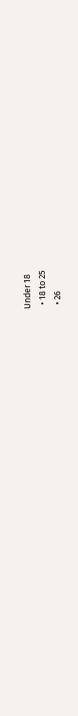Under 18
  • 18 to 25
  • 26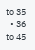to 35
  • 36 to 45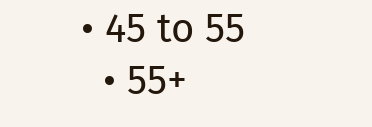• 45 to 55
  • 55+